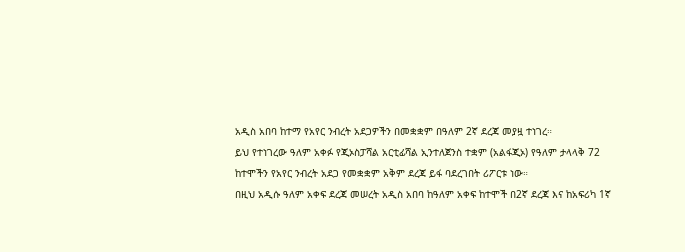አዲስ አበባ ከተማ የአየር ንብረት አደጋዎችን በመቋቋም በዓለም 2ኛ ደረጃ መያዟ ተነገረ።
ይህ የተነገረው ዓለም አቀፉ የጂኦስፓሻል አርቲፊሻል ኢንተለጀንስ ተቋም (አልፋጂኦ) የዓለም ታላላቅ 72 ከተሞችን የአየር ንብረት አደጋ የመቋቋም አቅም ደረጃ ይፋ ባደረገበት ሪፖርቱ ነው።
በዚህ አዲሱ ዓለም አቀፍ ደረጃ መሠረት አዲስ አበባ ከዓለም አቀፍ ከተሞች በ2ኛ ደረጃ እና ከአፍሪካ 1ኛ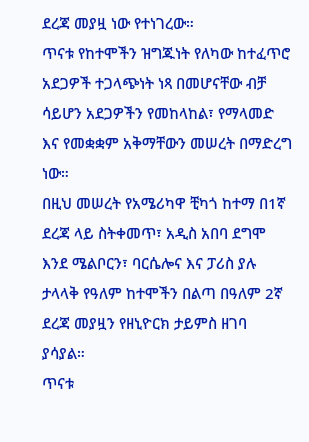ደረጃ መያዟ ነው የተነገረው።
ጥናቱ የከተሞችን ዝግጁነት የለካው ከተፈጥሮ አደጋዎች ተጋላጭነት ነጻ በመሆናቸው ብቻ ሳይሆን አደጋዎችን የመከላከል፣ የማላመድ እና የመቋቋም አቅማቸውን መሠረት በማድረግ ነው።
በዚህ መሠረት የአሜሪካዋ ቺካጎ ከተማ በ1ኛ ደረጃ ላይ ስትቀመጥ፣ አዲስ አበባ ደግሞ እንደ ሜልቦርን፣ ባርሴሎና እና ፓሪስ ያሉ ታላላቅ የዓለም ከተሞችን በልጣ በዓለም 2ኛ ደረጃ መያዟን የዘኒዮርክ ታይምስ ዘገባ ያሳያል።
ጥናቱ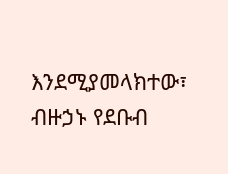እንደሚያመላክተው፣ ብዙኃኑ የደቡብ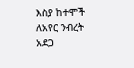እስያ ከተሞች ለአየር ንብረት አደጋ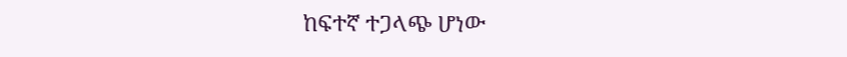ከፍተኛ ተጋላጭ ሆነው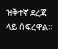ዝቅተኛ ደረጃ ላይ ሰፍረዋል።